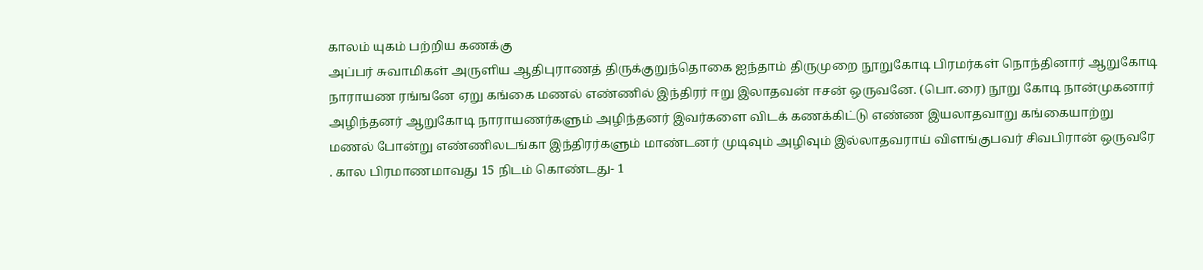காலம் யுகம் பற்றிய கணக்கு
அப்பர் சுவாமிகள் அருளிய ஆதிபுராணத் திருக்குறுந்தொகை ஐந்தாம் திருமுறை நூறுகோடி பிரமர்கள் நொந்தினார் ஆறுகோடி நாராயண ரங்ஙனே ஏறு கங்கை மணல் எண்ணில் இந்திரர் ஈறு இலாதவன் ஈசன் ஒருவனே. (பொ.ரை) நூறு கோடி நான்முகனார் அழிந்தனர் ஆறுகோடி நாராயணர்களும் அழிந்தனர் இவர்களை விடக் கணக்கிட்டு எண்ண இயலாதவாறு கங்கையாற்று மணல் போன்று எண்ணிலடங்கா இந்திரர்களும் மாண்டனர் முடிவும் அழிவும் இல்லாதவராய் விளங்குபவர் சிவபிரான் ஒருவரே . கால பிரமாணமாவது 15 நிடம் கொண்டது- 1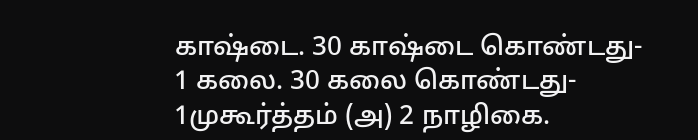காஷ்டை. 30 காஷ்டை கொண்டது- 1 கலை. 30 கலை கொண்டது- 1முகூர்த்தம் (அ) 2 நாழிகை.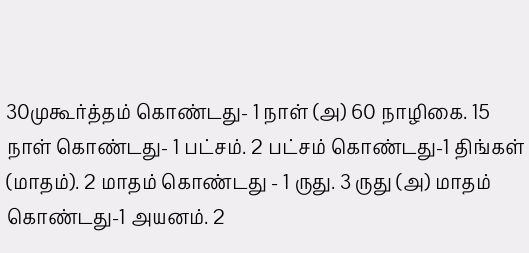30முகூர்த்தம் கொண்டது- 1 நாள் (அ) 60 நாழிகை. 15 நாள் கொண்டது- 1 பட்சம். 2 பட்சம் கொண்டது-1 திங்கள் (மாதம்). 2 மாதம் கொண்டது - 1 ருது. 3 ருது (அ) மாதம் கொண்டது-1 அயனம். 2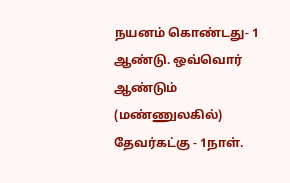நயனம் கொண்டது- 1 ஆண்டு. ஒவ்வொர் ஆண்டும் (மண்ணுலகில்) தேவர்கட்கு - 1நாள்.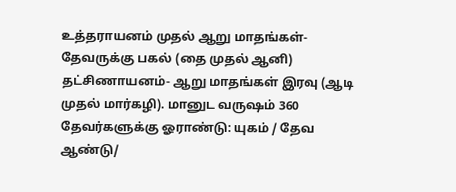உத்தராயனம் முதல் ஆறு மாதங்கள்- தேவருக்கு பகல் (தை முதல் ஆனி) தட்சிணாயனம்- ஆறு மாதங்கள் இரவு (ஆடி முதல் மார்கழி). மானுட வருஷம் 360 தேவர்களுக்கு ஓராண்டு: யுகம் / தேவ ஆண்டு/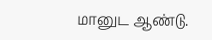மானுட ஆண்டு.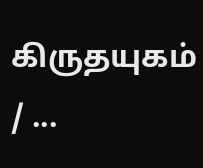கிருதயுகம் / ...